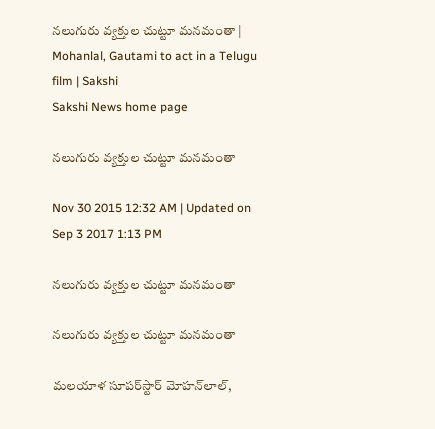నలుగురు వ్యక్తుల చుట్టూ మనమంతా | Mohanlal, Gautami to act in a Telugu film | Sakshi
Sakshi News home page

నలుగురు వ్యక్తుల చుట్టూ మనమంతా

Nov 30 2015 12:32 AM | Updated on Sep 3 2017 1:13 PM

నలుగురు వ్యక్తుల చుట్టూ మనమంతా

నలుగురు వ్యక్తుల చుట్టూ మనమంతా

మలయాళ సూపర్‌స్టార్ మోహన్‌లాల్,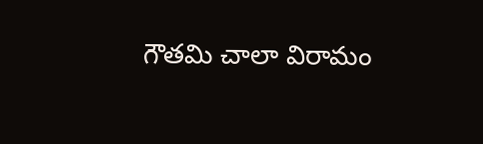గౌతమి చాలా విరామం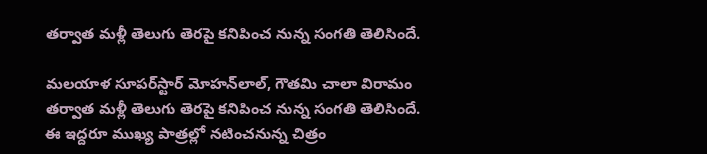తర్వాత మళ్లీ తెలుగు తెరపై కనిపించ నున్న సంగతి తెలిసిందే.

మలయాళ సూపర్‌స్టార్ మోహన్‌లాల్, గౌతమి చాలా విరామం తర్వాత మళ్లీ తెలుగు తెరపై కనిపించ నున్న సంగతి తెలిసిందే. ఈ ఇద్దరూ ముఖ్య పాత్రల్లో నటించనున్న చిత్రం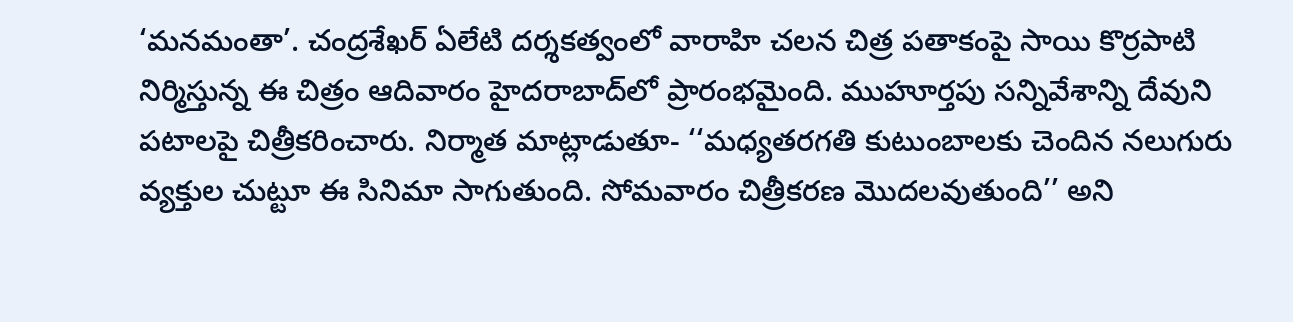‘మనమంతా’. చంద్రశేఖర్ ఏలేటి దర్శకత్వంలో వారాహి చలన చిత్ర పతాకంపై సాయి కొర్రపాటి నిర్మిస్తున్న ఈ చిత్రం ఆదివారం హైదరాబాద్‌లో ప్రారంభమైంది. ముహూర్తపు సన్నివేశాన్ని దేవుని పటాలపై చిత్రీకరించారు. నిర్మాత మాట్లాడుతూ- ‘‘మధ్యతరగతి కుటుంబాలకు చెందిన నలుగురు వ్యక్తుల చుట్టూ ఈ సినిమా సాగుతుంది. సోమవారం చిత్రీకరణ మొదలవుతుంది’’ అని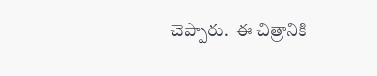చెప్పారు.  ఈ చిత్రానికి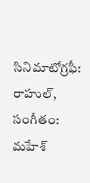సినిమాటోగ్రఫీ: రాహుల్, సంగీతం: మహేశ్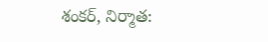శంకర్, నిర్మాత: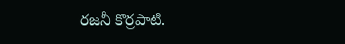రజనీ కొర్రపాటి.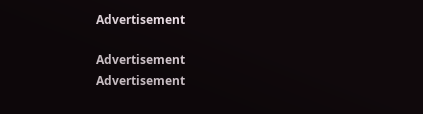Advertisement

Advertisement
Advertisement